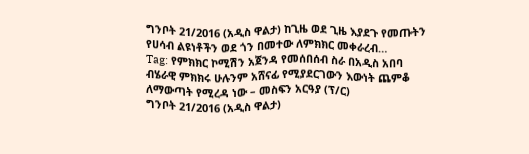ግንቦት 21/2016 (አዲስ ዋልታ) ከጊዜ ወደ ጊዜ እያደጉ የመጡትን የሀሳብ ልዩነቶችን ወደ ጎን በመተው ለምክክር መቀራረብ…
Tag: የምክክር ኮሚሽን አጀንዳ የመሰበሰብ ስራ በአዲስ አበባ
ብሄራዊ ምክክሩ ሁሉንም አሸናፊ የሚያደርገውን እውነት ጨምቆ ለማውጣት የሚረዳ ነው – መስፍን አርዓያ (ፕ/ር)
ግንቦት 21/2016 (አዲስ ዋልታ)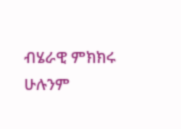ብሄራዊ ምክክሩ ሁሉንም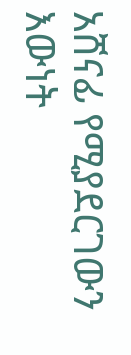አሸናፊ የሚያደርገውን እውነት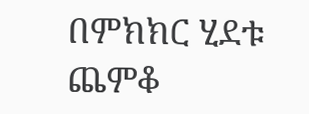በምክክር ሂደቱ ጨምቆ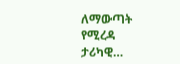ለማውጣት የሚረዳ ታሪካዊ…